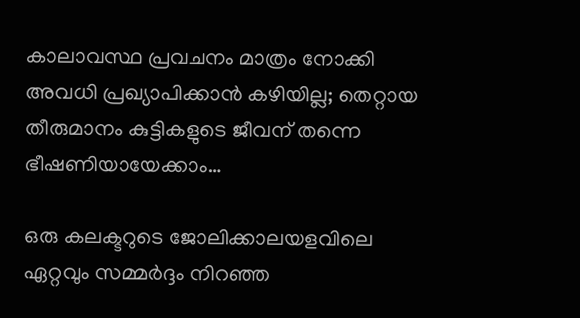കാലാവസ്ഥ പ്രവചനം മാത്രം നോക്കി അവധി പ്രഖ്യാപിക്കാൻ കഴിയില്ല; തെറ്റായ തീരുമാനം കുട്ടികളുടെ ജീവന് തന്നെ ഭീഷണിയായേക്കാം…

ഒരു കലക്ടറുടെ ജോലിക്കാലയളവിലെ ഏറ്റവും സമ്മർദ്ദം നിറഞ്ഞ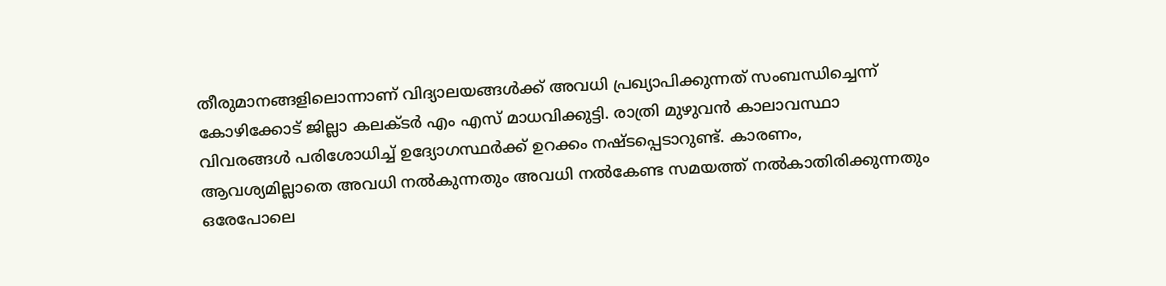തീരുമാനങ്ങളിലൊന്നാണ് വിദ്യാലയങ്ങൾക്ക് അവധി പ്രഖ്യാപിക്കുന്നത് സംബന്ധിച്ചെന്ന് കോഴിക്കോട് ജില്ലാ കലക്ടർ എം എസ് മാധവിക്കുട്ടി. രാത്രി മുഴുവൻ കാലാവസ്ഥാ വിവരങ്ങൾ പരിശോധിച്ച് ഉദ്യോഗസ്ഥർക്ക് ഉറക്കം നഷ്ടപ്പെടാറുണ്ട്. കാരണം, ആവശ്യമില്ലാതെ അവധി നൽകുന്നതും അവധി നൽകേണ്ട സമയത്ത് നൽകാതിരിക്കുന്നതും ഒരേപോലെ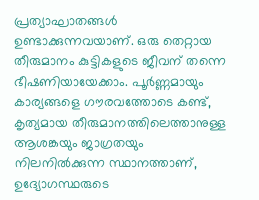പ്രത്യാഘാതങ്ങൾ ഉണ്ടാക്കുന്നവയാണ്. ഒരു തെറ്റായ തീരുമാനം കുട്ടികളുടെ ജീവന് തന്നെ ഭീഷണിയായേക്കാം. പൂർണ്ണമായും കാര്യങ്ങളെ ഗൗരവത്തോടെ കണ്ട്, കൃത്യമായ തീരുമാനത്തിലെത്താനുള്ള ആശങ്കയും ജാഗ്രതയും നിലനിൽക്കുന്ന സ്ഥാനത്താണ്, ഉദ്യോഗസ്ഥരുടെ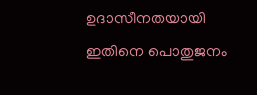ഉദാസീനതയായി ഇതിനെ പൊതുജനം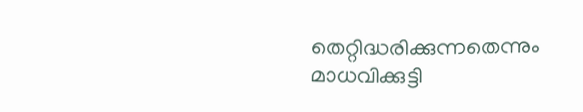തെറ്റിദ്ധരിക്കുന്നതെന്നും മാധവിക്കുട്ടി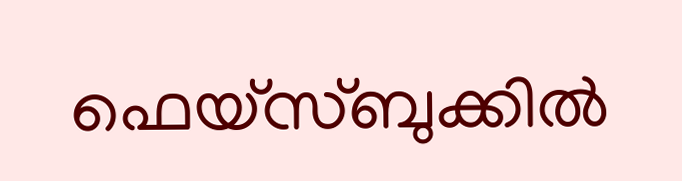ഫെയ്സ്ബുക്കിൽ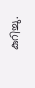കുറിച്ചു.